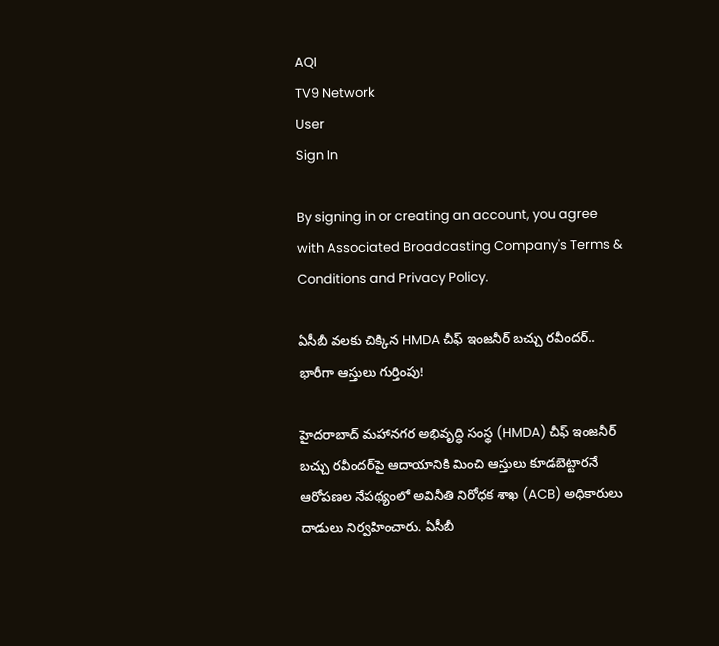AQI
TV9 Network
User
Sign In

By signing in or creating an account, you agree with Associated Broadcasting Company's Terms & Conditions and Privacy Policy.

ఏసీబీ వలకు చిక్కిన HMDA చీఫ్ ఇంజనీర్ బచ్చు రవీందర్.. భారీగా ఆస్తులు గుర్తింపు!

హైదరాబాద్ మహానగర అభివృద్ధి సంస్థ (HMDA) చీఫ్ ఇంజనీర్ బచ్చు రవీందర్‌పై ఆదాయానికి మించి ఆస్తులు కూడబెట్టారనే ఆరోపణల నేపథ్యంలో అవినీతి నిరోధక శాఖ (ACB) అధికారులు దాడులు నిర్వహించారు. ఏసీబీ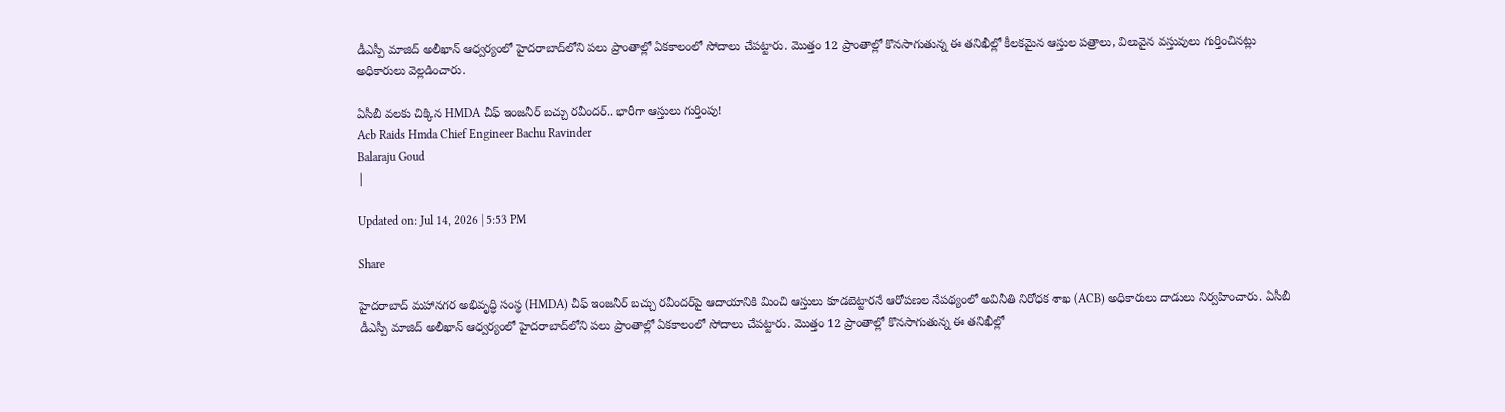డీఎస్పీ మాజిద్ అలీఖాన్ ఆధ్వర్యంలో హైదరాబాద్‌లోని పలు ప్రాంతాల్లో ఏకకాలంలో సోదాలు చేపట్టారు. మొత్తం 12 ప్రాంతాల్లో కొనసాగుతున్న ఈ తనిఖీల్లో కీలకమైన ఆస్తుల పత్రాలు, విలువైన వస్తువులు గుర్తించినట్లు అధికారులు వెల్లడించారు.

ఏసీబీ వలకు చిక్కిన HMDA చీఫ్ ఇంజనీర్ బచ్చు రవీందర్.. భారీగా ఆస్తులు గుర్తింపు!
Acb Raids Hmda Chief Engineer Bachu Ravinder
Balaraju Goud
|

Updated on: Jul 14, 2026 | 5:53 PM

Share

హైదరాబాద్ మహానగర అభివృద్ధి సంస్థ (HMDA) చీఫ్ ఇంజనీర్ బచ్చు రవీందర్‌పై ఆదాయానికి మించి ఆస్తులు కూడబెట్టారనే ఆరోపణల నేపథ్యంలో అవినీతి నిరోధక శాఖ (ACB) అధికారులు దాడులు నిర్వహించారు. ఏసీబీ డీఎస్పీ మాజిద్ అలీఖాన్ ఆధ్వర్యంలో హైదరాబాద్‌లోని పలు ప్రాంతాల్లో ఏకకాలంలో సోదాలు చేపట్టారు. మొత్తం 12 ప్రాంతాల్లో కొనసాగుతున్న ఈ తనిఖీల్లో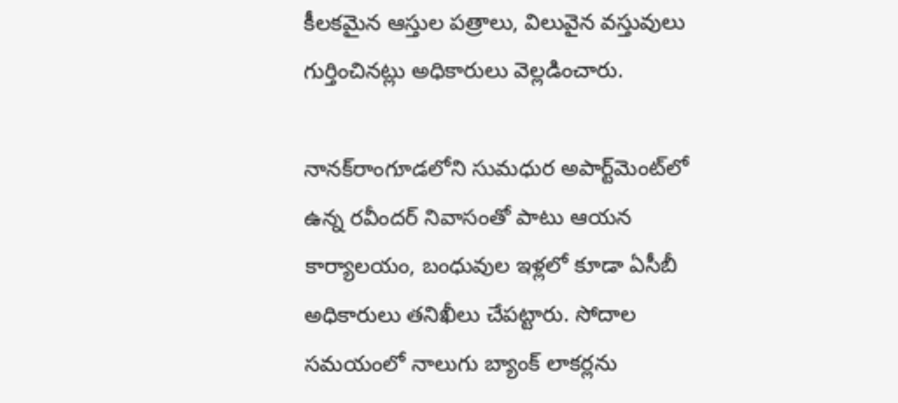కీలకమైన ఆస్తుల పత్రాలు, విలువైన వస్తువులు గుర్తించినట్లు అధికారులు వెల్లడించారు.

నానక్‌రాంగూడలోని సుమధుర అపార్ట్‌మెంట్‌లో ఉన్న రవీందర్ నివాసంతో పాటు ఆయన కార్యాలయం, బంధువుల ఇళ్లలో కూడా ఏసీబీ అధికారులు తనిఖీలు చేపట్టారు. సోదాల సమయంలో నాలుగు బ్యాంక్ లాకర్లను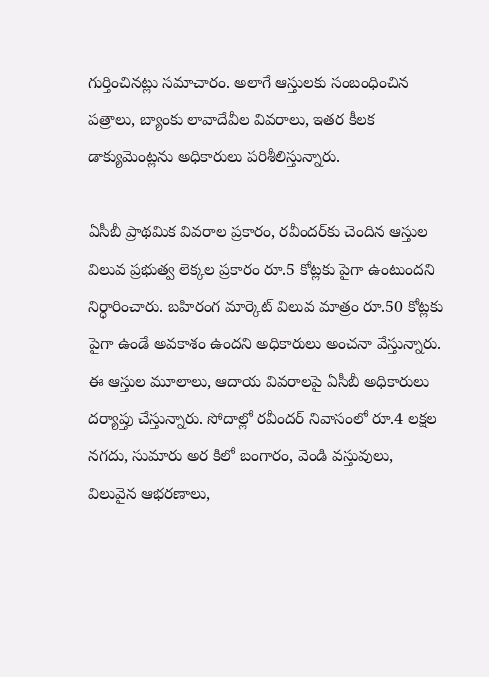గుర్తించినట్లు సమాచారం. అలాగే ఆస్తులకు సంబంధించిన పత్రాలు, బ్యాంకు లావాదేవీల వివరాలు, ఇతర కీలక డాక్యుమెంట్లను అధికారులు పరిశీలిస్తున్నారు.

ఏసీబీ ప్రాథమిక వివరాల ప్రకారం, రవీందర్‌కు చెందిన ఆస్తుల విలువ ప్రభుత్వ లెక్కల ప్రకారం రూ.5 కోట్లకు పైగా ఉంటుందని నిర్ధారించారు. బహిరంగ మార్కెట్ విలువ మాత్రం రూ.50 కోట్లకు పైగా ఉండే అవకాశం ఉందని అధికారులు అంచనా వేస్తున్నారు. ఈ ఆస్తుల మూలాలు, ఆదాయ వివరాలపై ఏసీబీ అధికారులు దర్యాప్తు చేస్తున్నారు. సోదాల్లో రవీందర్ నివాసంలో రూ.4 లక్షల నగదు, సుమారు అర కిలో బంగారం, వెండి వస్తువులు, విలువైన ఆభరణాలు,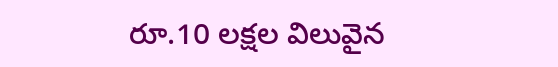రూ.10 లక్షల విలువైన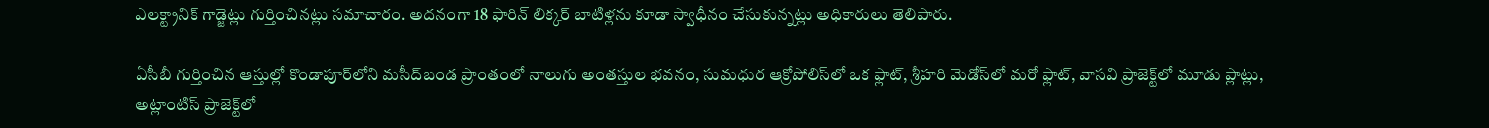ఎలక్ట్రానిక్ గాడ్జెట్లు గుర్తించినట్లు సమాచారం. అదనంగా 18 ఫారిన్ లిక్కర్ బాటిళ్లను కూడా స్వాధీనం చేసుకున్నట్లు అధికారులు తెలిపారు.

ఏసీబీ గుర్తించిన ఆస్తుల్లో కొండాపూర్‌లోని మసీద్‌బండ ప్రాంతంలో నాలుగు అంతస్తుల భవనం, సుమధుర ఆక్రోపోలిస్‌లో ఒక ఫ్లాట్, శ్రీహరి మెడోస్‌లో మరో ఫ్లాట్, వాసవి ప్రాజెక్ట్‌లో మూడు ప్లాట్లు, అట్లాంటిస్ ప్రాజెక్ట్‌లో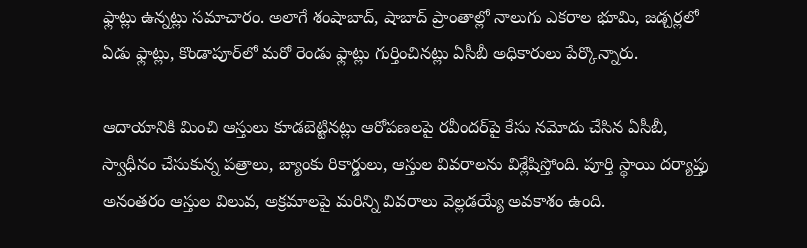ఫ్లాట్లు ఉన్నట్లు సమాచారం. అలాగే శంషాబాద్, షాబాద్ ప్రాంతాల్లో నాలుగు ఎకరాల భూమి, జడ్చర్లలో ఏడు ఫ్లాట్లు, కొండాపూర్‌లో మరో రెండు ఫ్లాట్లు గుర్తించినట్లు ఏసీబీ అధికారులు పేర్కొన్నారు.

ఆదాయానికి మించి ఆస్తులు కూడబెట్టినట్లు ఆరోపణలపై రవీందర్‌పై కేసు నమోదు చేసిన ఏసీబీ, స్వాధీనం చేసుకున్న పత్రాలు, బ్యాంకు రికార్డులు, ఆస్తుల వివరాలను విశ్లేషిస్తోంది. పూర్తి స్థాయి దర్యాప్తు అనంతరం ఆస్తుల విలువ, అక్రమాలపై మరిన్ని వివరాలు వెల్లడయ్యే అవకాశం ఉంది.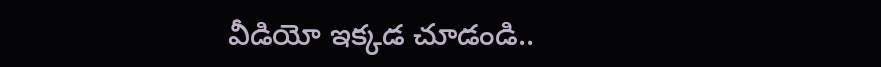వీడియో ఇక్కడ చూడండి..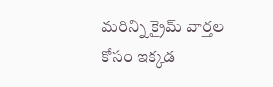మరిన్ని క్రైమ్ వార్తల కోసం ఇక్కడ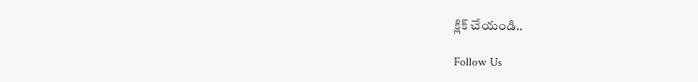క్లిక్ చేయండి..

Follow Us